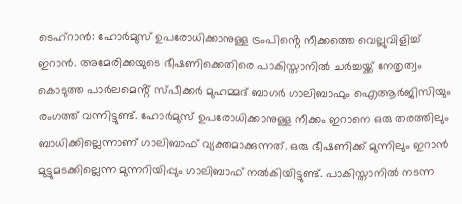ടെഹ്റാൻ: ഹോർമുസ് ഉപരോധിക്കാനുള്ള ട്രംപിൻ്റെ നീക്കത്തെ വെല്ലുവിളിച്ച് ഇറാൻ. അമേരിക്കയുടെ ഭീഷണിക്കെതിരെ പാകിസ്താനിൽ ചർച്ചയ്ക്ക് നേതൃത്വം കൊടുത്ത പാർലമെൻ്റ് സ്പീക്കർ മുഹമ്മദ് ബാഗർ ഗാലിബാഫും ഐആർജിസിയും രംഗത്ത് വന്നിട്ടുണ്ട്. ഹോർമുസ് ഉപരോധിക്കാനുള്ള നീക്കം ഇറാനെ ഒരു തരത്തിലും ബാധിക്കില്ലെന്നാണ് ഗാലിബാഫ് വ്യക്തമാക്കുന്നത്. ഒരു ഭീഷണിക്ക് മുന്നിലും ഇറാൻ മുട്ടുമടക്കില്ലെന്ന മുന്നറിയിപ്പും ഗാലിബാഫ് നൽകിയിട്ടുണ്ട്. പാകിസ്താനിൽ നടന്ന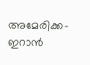അമേരിക്ക-ഇറാൻ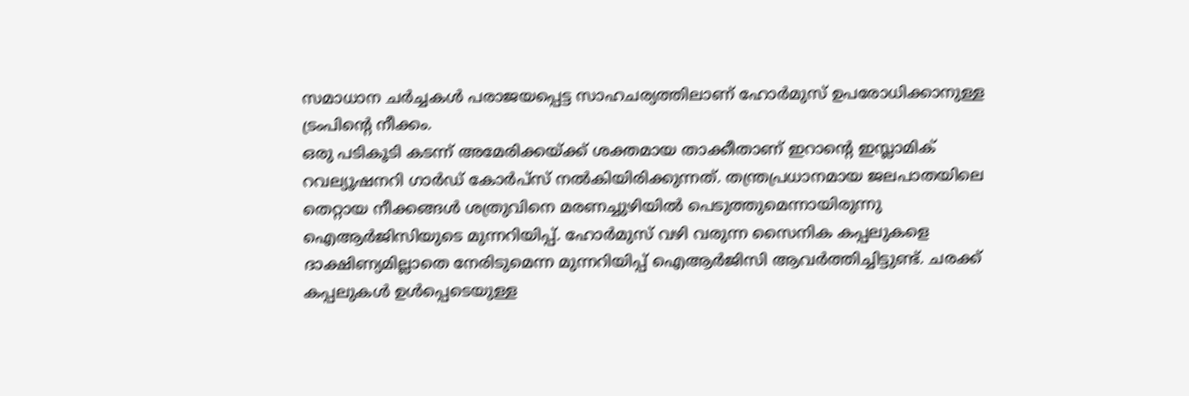സമാധാന ചർച്ചകൾ പരാജയപ്പെട്ട സാഹചര്യത്തിലാണ് ഹോർമുസ് ഉപരോധിക്കാനുള്ള ട്രംപിൻ്റെ നീക്കം.
ഒരു പടികൂടി കടന്ന് അമേരിക്കയ്ക്ക് ശക്തമായ താക്കീതാണ് ഇറാൻ്റെ ഇസ്ലാമിക് റവല്യൂഷനറി ഗാർഡ് കോർപ്സ് നൽകിയിരിക്കുന്നത്. തന്ത്രപ്രധാനമായ ജലപാതയിലെ തെറ്റായ നീക്കങ്ങൾ ശത്രുവിനെ മരണച്ചുഴിയിൽ പെടുത്തുമെന്നായിരുന്നു ഐആർജിസിയുടെ മുന്നറിയിപ്പ്. ഹോർമുസ് വഴി വരുന്ന സൈനിക കപ്പലുകളെ ദാക്ഷിണ്യമില്ലാതെ നേരിടുമെന്ന മുന്നറിയിപ്പ് ഐആർജിസി ആവർത്തിച്ചിട്ടുണ്ട്. ചരക്ക് കപ്പലുകൾ ഉൾപ്പെടെയുള്ള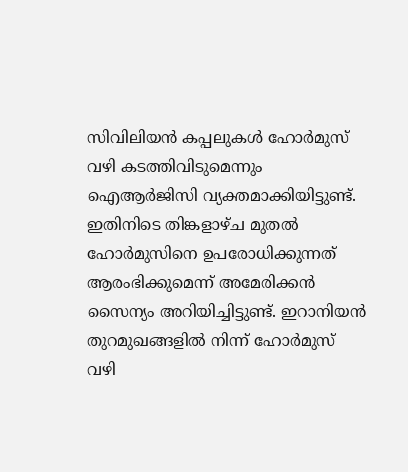സിവിലിയൻ കപ്പലുകൾ ഹോർമുസ് വഴി കടത്തിവിടുമെന്നും ഐആർജിസി വ്യക്തമാക്കിയിട്ടുണ്ട്.
ഇതിനിടെ തിങ്കളാഴ്ച മുതൽ ഹോർമുസിനെ ഉപരോധിക്കുന്നത് ആരംഭിക്കുമെന്ന് അമേരിക്കൻ സൈന്യം അറിയിച്ചിട്ടുണ്ട്. ഇറാനിയൻ തുറമുഖങ്ങളിൽ നിന്ന് ഹോർമുസ് വഴി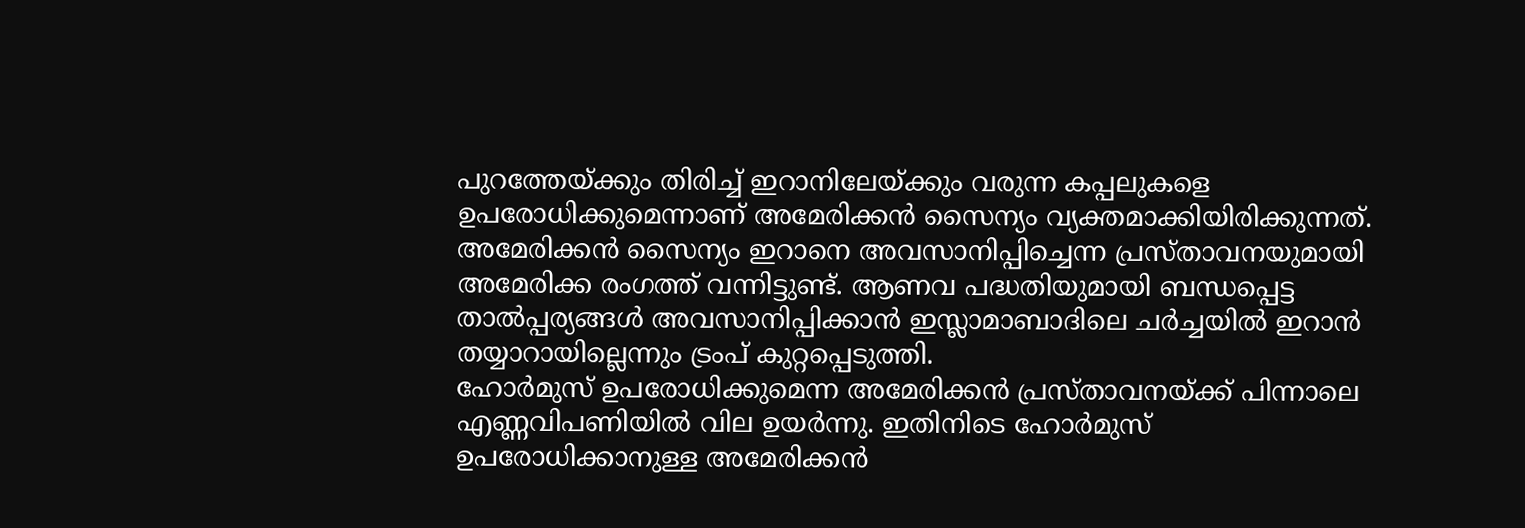പുറത്തേയ്ക്കും തിരിച്ച് ഇറാനിലേയ്ക്കും വരുന്ന കപ്പലുകളെ ഉപരോധിക്കുമെന്നാണ് അമേരിക്കൻ സൈന്യം വ്യക്തമാക്കിയിരിക്കുന്നത്. അമേരിക്കൻ സൈന്യം ഇറാനെ അവസാനിപ്പിച്ചെന്ന പ്രസ്താവനയുമായി അമേരിക്ക രംഗത്ത് വന്നിട്ടുണ്ട്. ആണവ പദ്ധതിയുമായി ബന്ധപ്പെട്ട താൽപ്പര്യങ്ങൾ അവസാനിപ്പിക്കാൻ ഇസ്ലാമാബാദിലെ ചർച്ചയിൽ ഇറാൻ തയ്യാറായില്ലെന്നും ട്രംപ് കുറ്റപ്പെടുത്തി.
ഹോർമുസ് ഉപരോധിക്കുമെന്ന അമേരിക്കൻ പ്രസ്താവനയ്ക്ക് പിന്നാലെ എണ്ണവിപണിയിൽ വില ഉയർന്നു. ഇതിനിടെ ഹോർമുസ് ഉപരോധിക്കാനുള്ള അമേരിക്കൻ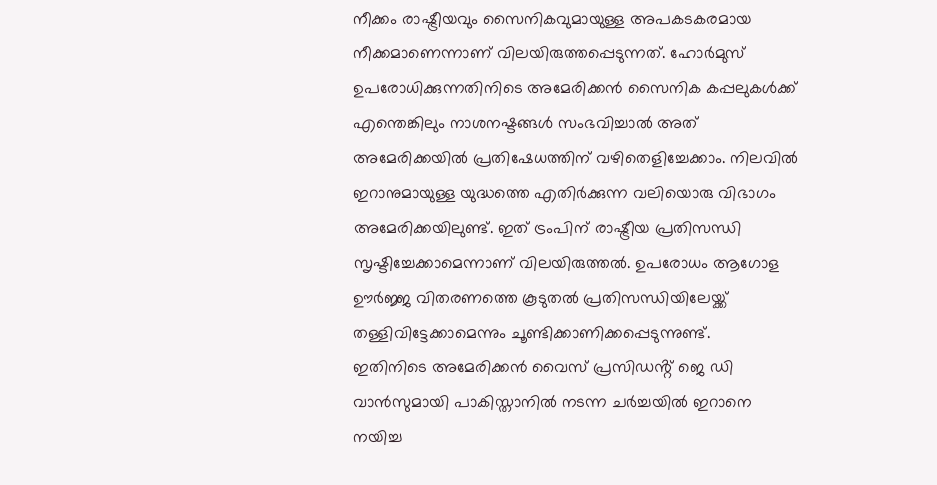നീക്കം രാഷ്ട്രീയവും സൈനികവുമായുള്ള അപകടകരമായ നീക്കമാണെന്നാണ് വിലയിരുത്തപ്പെടുന്നത്. ഹോർമുസ് ഉപരോധിക്കുന്നതിനിടെ അമേരിക്കൻ സൈനിക കപ്പലുകൾക്ക് എന്തെങ്കിലും നാശനഷ്ടങ്ങൾ സംഭവിച്ചാൽ അത് അമേരിക്കയിൽ പ്രതിഷേധത്തിന് വഴിതെളിച്ചേക്കാം. നിലവിൽ ഇറാനുമായുള്ള യുദ്ധത്തെ എതിർക്കുന്ന വലിയൊരു വിഭാഗം അമേരിക്കയിലുണ്ട്. ഇത് ട്രംപിന് രാഷ്ട്രീയ പ്രതിസന്ധി സൃഷ്ടിച്ചേക്കാമെന്നാണ് വിലയിരുത്തൽ. ഉപരോധം ആഗോള ഊർജ്ജ വിതരണത്തെ കൂടുതൽ പ്രതിസന്ധിയിലേയ്ക്ക് തള്ളിവിട്ടേക്കാമെന്നും ചൂണ്ടിക്കാണിക്കപ്പെടുന്നുണ്ട്.
ഇതിനിടെ അമേരിക്കൻ വൈസ് പ്രസിഡൻ്റ് ജെ ഡി വാൻസുമായി പാകിസ്താനിൽ നടന്ന ചർച്ചയിൽ ഇറാനെ നയിച്ച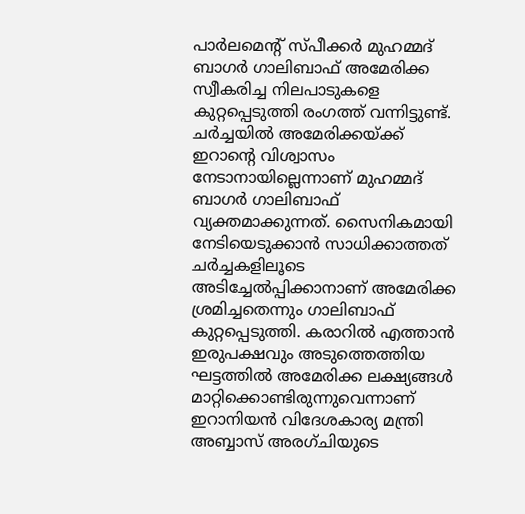പാർലമെൻ്റ് സ്പീക്കർ മുഹമ്മദ് ബാഗർ ഗാലിബാഫ് അമേരിക്ക സ്വീകരിച്ച നിലപാടുകളെ കുറ്റപ്പെടുത്തി രംഗത്ത് വന്നിട്ടുണ്ട്. ചർച്ചയിൽ അമേരിക്കയ്ക്ക് ഇറാൻ്റെ വിശ്വാസം നേടാനായില്ലെന്നാണ് മുഹമ്മദ് ബാഗർ ഗാലിബാഫ് വ്യക്തമാക്കുന്നത്. സൈനികമായി നേടിയെടുക്കാൻ സാധിക്കാത്തത് ചർച്ചകളിലൂടെ അടിച്ചേൽപ്പിക്കാനാണ് അമേരിക്ക ശ്രമിച്ചതെന്നും ഗാലിബാഫ് കുറ്റപ്പെടുത്തി. കരാറിൽ എത്താൻ ഇരുപക്ഷവും അടുത്തെത്തിയ ഘട്ടത്തിൽ അമേരിക്ക ലക്ഷ്യങ്ങൾ മാറ്റിക്കൊണ്ടിരുന്നുവെന്നാണ് ഇറാനിയൻ വിദേശകാര്യ മന്ത്രി അബ്ബാസ് അരഗ്ചിയുടെ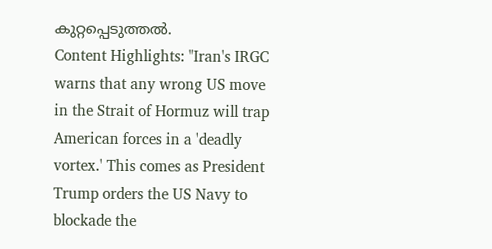കുറ്റപ്പെടുത്തൽ.
Content Highlights: "Iran's IRGC warns that any wrong US move in the Strait of Hormuz will trap American forces in a 'deadly vortex.' This comes as President Trump orders the US Navy to blockade the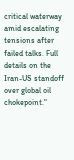critical waterway amid escalating tensions after failed talks. Full details on the Iran-US standoff over global oil chokepoint."